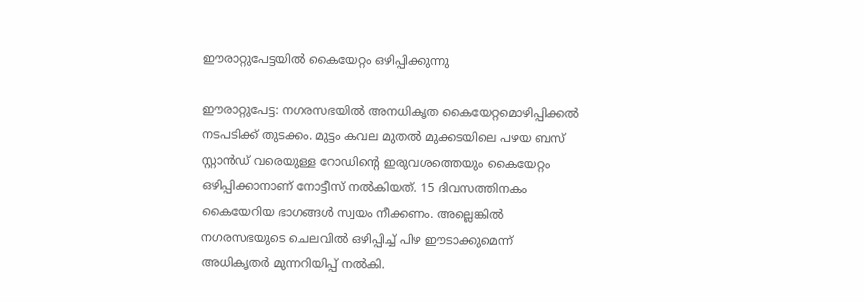ഈരാറ്റുപേട്ടയിൽ കൈയേറ്റം ഒഴിപ്പിക്കുന്നു

ഈരാറ്റുപേട്ട: നഗരസഭയിൽ അനധികൃത കൈയേറ്റമൊഴിപ്പിക്കൽ നടപടിക്ക് തുടക്കം. മുട്ടം കവല മുതൽ മുക്കടയിലെ പഴയ ബസ് സ്റ്റാൻഡ് വരെയുള്ള റോഡിന്റെ ഇരുവശത്തെയും കൈയേറ്റം ഒഴിപ്പിക്കാനാണ് നോട്ടീസ് നൽകിയത്. 15 ദിവസത്തിനകം കൈയേറിയ ഭാഗങ്ങൾ സ്വയം നീക്കണം. അല്ലെങ്കിൽ നഗരസഭയുടെ ചെലവിൽ ഒഴിപ്പിച്ച് പിഴ ഈടാക്കുമെന്ന് അധികൃതർ മുന്നറിയിപ്പ് നൽകി.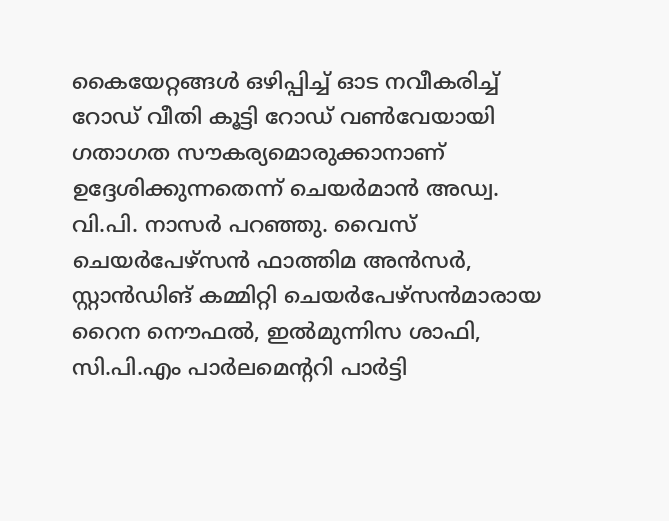കൈയേറ്റങ്ങൾ ഒഴിപ്പിച്ച് ഓട നവീകരിച്ച് റോഡ് വീതി കൂട്ടി റോഡ് വൺവേയായി ഗതാഗത സൗകര്യമൊരുക്കാനാണ് ഉദ്ദേശിക്കുന്നതെന്ന് ചെയർമാൻ അഡ്വ. വി.പി. നാസർ പറഞ്ഞു. വൈസ് ചെയർപേഴ്സൻ ഫാത്തിമ അൻസർ, സ്റ്റാൻഡിങ് കമ്മിറ്റി ചെയർപേഴ്സൻമാരായ റൈന നൌഫൽ, ഇൽമുന്നിസ ശാഫി, സി.പി.എം പാർലമെന്ററി പാർട്ടി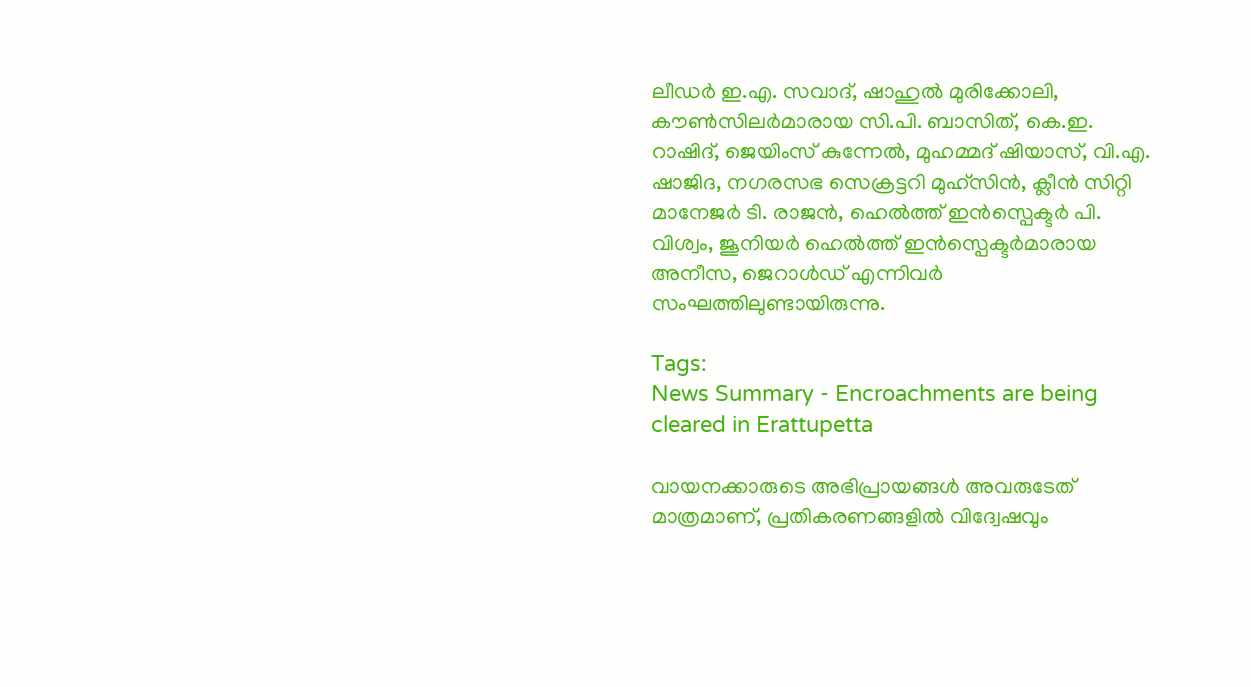ലീഡർ ഇ.എ. സവാദ്, ഷാഹുൽ മുരിക്കോലി, കൗൺസിലർമാരായ സി.പി. ബാസിത്, കെ.ഇ. റാഷിദ്, ജെയിംസ് കുന്നേൽ, മുഹമ്മദ് ഷിയാസ്, വി.എ. ഷാജിദ, നഗരസഭ സെക്രട്ടറി മുഹ്സിൻ, ക്ലീൻ സിറ്റി മാനേജർ ടി. രാജൻ, ഹെൽത്ത് ഇൻസ്പെക്ടർ പി. വിശ്വം, ജൂനിയർ ഹെൽത്ത് ഇൻസ്പെക്ടർമാരായ അനീസ, ജെറാൾഡ് എന്നിവർ സംഘത്തിലുണ്ടായിരുന്നു.

Tags:
News Summary - Encroachments are being cleared in Erattupetta

വായനക്കാരുടെ അഭിപ്രായങ്ങള്‍ അവരുടേത് മാത്രമാണ്, പ്രതികരണങ്ങളിൽ വിദ്വേഷവും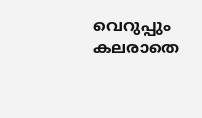വെറുപ്പും കലരാതെ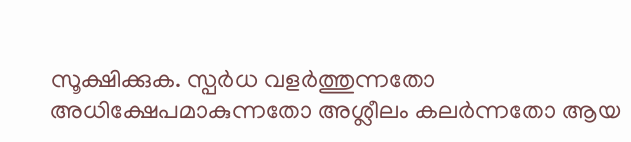സൂക്ഷിക്കുക. സ്പർധ വളർത്തുന്നതോ അധിക്ഷേപമാകുന്നതോ അശ്ലീലം കലർന്നതോ ആയ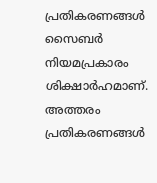പ്രതികരണങ്ങൾ സൈബർ നിയമപ്രകാരം ശിക്ഷാർഹമാണ്. അത്തരം പ്രതികരണങ്ങൾ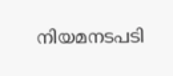നിയമനടപടി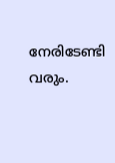നേരിടേണ്ടി വരും.